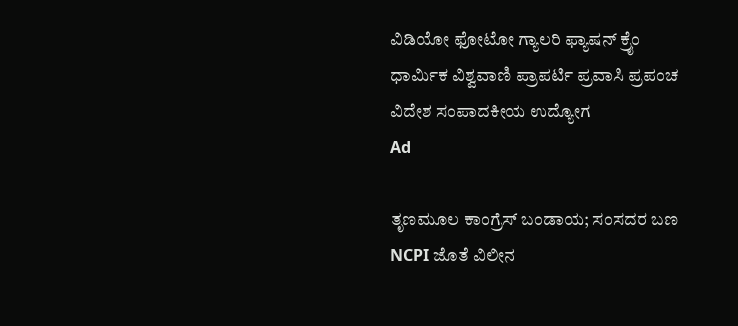ವಿಡಿಯೋ ಫೋಟೋ ಗ್ಯಾಲರಿ ಫ್ಯಾಷನ್ ಕ್ರೈಂ ಧಾರ್ಮಿಕ ವಿಶ್ವವಾಣಿ ಪ್ರಾಪರ್ಟಿ ಪ್ರವಾಸಿ ಪ್ರಪಂಚ ವಿದೇಶ ಸಂಪಾದಕೀಯ ಉದ್ಯೋಗ
Ad

ತೃಣಮೂಲ ಕಾಂಗ್ರೆಸ್ ಬಂಡಾಯ; ಸಂಸದರ ಬಣ NCPI ಜೊತೆ ವಿಲೀನ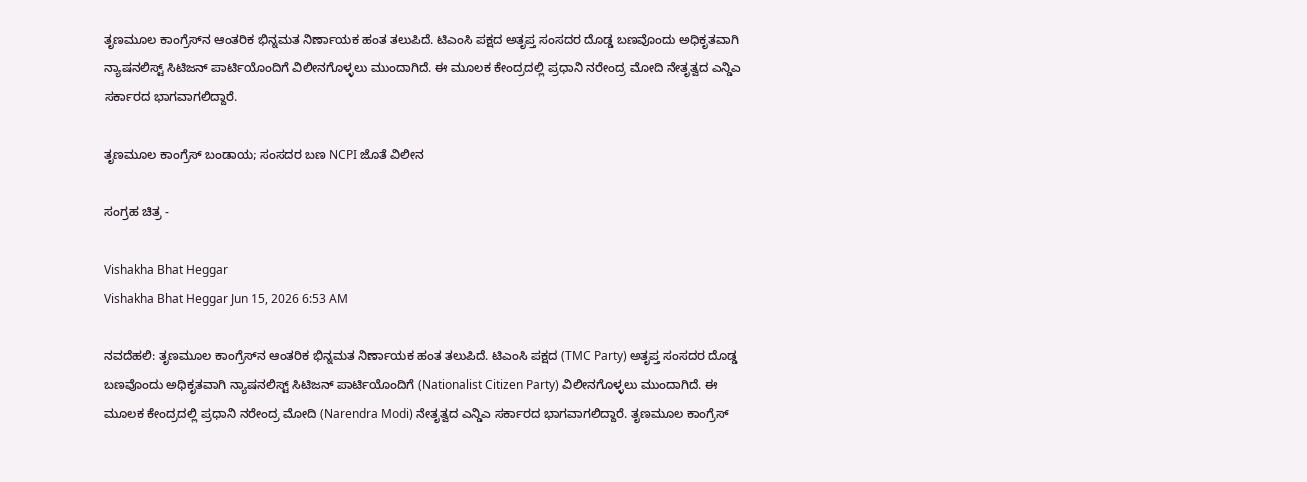ತೃಣಮೂಲ ಕಾಂಗ್ರೆಸ್‌ನ ಆಂತರಿಕ ಭಿನ್ನಮತ ನಿರ್ಣಾಯಕ ಹಂತ ತಲುಪಿದೆ. ಟಿಎಂಸಿ ಪಕ್ಷದ ಅತೃಪ್ತ ಸಂಸದರ ದೊಡ್ಡ ಬಣವೊಂದು ಅಧಿಕೃತವಾಗಿ ನ್ಯಾಷನಲಿಸ್ಟ್ ಸಿಟಿಜನ್ ಪಾರ್ಟಿಯೊಂದಿಗೆ ವಿಲೀನಗೊಳ್ಳಲು ಮುಂದಾಗಿದೆ. ಈ ಮೂಲಕ ಕೇಂದ್ರದಲ್ಲಿ ಪ್ರಧಾನಿ ನರೇಂದ್ರ ಮೋದಿ ನೇತೃತ್ವದ ಎನ್ಡಿಎ ಸರ್ಕಾರದ ಭಾಗವಾಗಲಿದ್ದಾರೆ.

ತೃಣಮೂಲ ಕಾಂಗ್ರೆಸ್ ಬಂಡಾಯ; ಸಂಸದರ ಬಣ NCPI ಜೊತೆ ವಿಲೀನ

ಸಂಗ್ರಹ ಚಿತ್ರ -

Vishakha Bhat Heggar
Vishakha Bhat Heggar Jun 15, 2026 6:53 AM

ನವದೆಹಲಿ: ತೃಣಮೂಲ ಕಾಂಗ್ರೆಸ್‌ನ ಆಂತರಿಕ ಭಿನ್ನಮತ ನಿರ್ಣಾಯಕ ಹಂತ ತಲುಪಿದೆ. ಟಿಎಂಸಿ ಪಕ್ಷದ (TMC Party) ಅತೃಪ್ತ ಸಂಸದರ ದೊಡ್ಡ ಬಣವೊಂದು ಅಧಿಕೃತವಾಗಿ ನ್ಯಾಷನಲಿಸ್ಟ್ ಸಿಟಿಜನ್ ಪಾರ್ಟಿಯೊಂದಿಗೆ (Nationalist Citizen Party) ವಿಲೀನಗೊಳ್ಳಲು ಮುಂದಾಗಿದೆ. ಈ ಮೂಲಕ ಕೇಂದ್ರದಲ್ಲಿ ಪ್ರಧಾನಿ ನರೇಂದ್ರ ಮೋದಿ (Narendra Modi) ನೇತೃತ್ವದ ಎನ್ಡಿಎ ಸರ್ಕಾರದ ಭಾಗವಾಗಲಿದ್ದಾರೆ. ತೃಣಮೂಲ ಕಾಂಗ್ರೆಸ್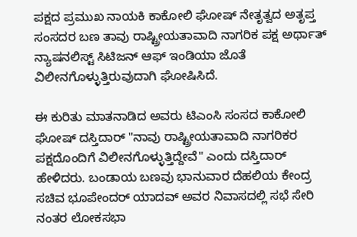ಪಕ್ಷದ ಪ್ರಮುಖ ನಾಯಕಿ ಕಾಕೋಲಿ ಘೋಷ್ ನೇತೃತ್ವದ ಅತೃಪ್ತ ಸಂಸದರ ಬಣ ತಾವು ರಾಷ್ಟ್ರೀಯತಾವಾದಿ ನಾಗರಿಕ ಪಕ್ಷ ಅರ್ಥಾತ್ ನ್ಯಾಷನಲಿಸ್ಟ್ ಸಿಟಿಜನ್ ಆಫ್ ಇಂಡಿಯಾ ಜೊತೆ ವಿಲೀನಗೊಳ್ಳುತ್ತಿರುವುದಾಗಿ ಘೋಷಿಸಿದೆ.

ಈ ಕುರಿತು ಮಾತನಾಡಿದ ಅವರು ಟಿಎಂಸಿ ಸಂಸದ ಕಾಕೋಲಿ ಘೋಷ್ ದಸ್ತಿದಾರ್ "ನಾವು ರಾಷ್ಟ್ರೀಯತಾವಾದಿ ನಾಗರಿಕರ ಪಕ್ಷದೊಂದಿಗೆ ವಿಲೀನಗೊಳ್ಳುತ್ತಿದ್ದೇವೆ" ಎಂದು ದಸ್ತಿದಾರ್ ಹೇಳಿದರು. ಬಂಡಾಯ ಬಣವು ಭಾನುವಾರ ದೆಹಲಿಯ ಕೇಂದ್ರ ಸಚಿವ ಭೂಪೇಂದರ್ ಯಾದವ್ ಅವರ ನಿವಾಸದಲ್ಲಿ ಸಭೆ ಸೇರಿ ನಂತರ ಲೋಕಸಭಾ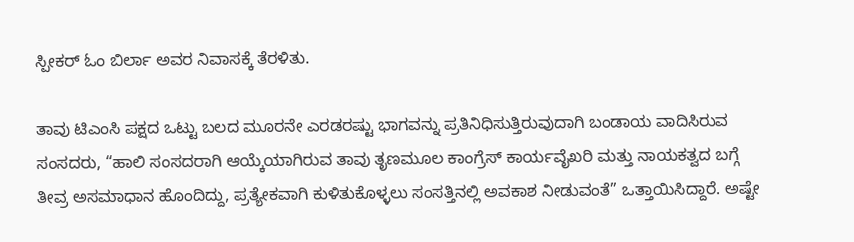ಸ್ಪೀಕರ್ ಓಂ ಬಿರ್ಲಾ ಅವರ ನಿವಾಸಕ್ಕೆ ತೆರಳಿತು.

ತಾವು ಟಿಎಂಸಿ ಪಕ್ಷದ ಒಟ್ಟು ಬಲದ ಮೂರನೇ ಎರಡರಷ್ಟು ಭಾಗವನ್ನು ಪ್ರತಿನಿಧಿಸುತ್ತಿರುವುದಾಗಿ ಬಂಡಾಯ ವಾದಿಸಿರುವ ಸಂಸದರು, “ಹಾಲಿ ಸಂಸದರಾಗಿ ಆಯ್ಕೆಯಾಗಿರುವ ತಾವು ತೃಣಮೂಲ ಕಾಂಗ್ರೆಸ್ ಕಾರ್ಯವೈಖರಿ ಮತ್ತು ನಾಯಕತ್ವದ ಬಗ್ಗೆ ತೀವ್ರ ಅಸಮಾಧಾನ ಹೊಂದಿದ್ದು, ಪ್ರತ್ಯೇಕವಾಗಿ ಕುಳಿತುಕೊಳ್ಳಲು ಸಂಸತ್ತಿನಲ್ಲಿ ಅವಕಾಶ ನೀಡುವಂತೆ” ಒತ್ತಾಯಿಸಿದ್ದಾರೆ. ಅಷ್ಟೇ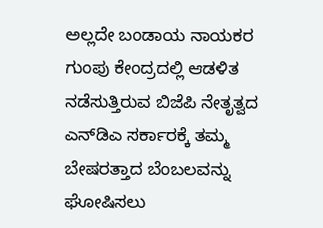ಅಲ್ಲದೇ ಬಂಡಾಯ ನಾಯಕರ ಗುಂಪು ಕೇಂದ್ರದಲ್ಲಿ ಆಡಳಿತ ನಡೆಸುತ್ತಿರುವ ಬಿಜೆಪಿ ನೇತೃತ್ವದ ಎನ್‌ಡಿಎ ಸರ್ಕಾರಕ್ಕೆ ತಮ್ಮ ಬೇಷರತ್ತಾದ ಬೆಂಬಲವನ್ನು ಘೋಷಿಸಲು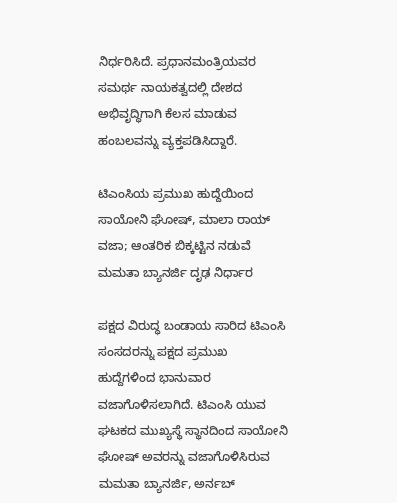ನಿರ್ಧರಿಸಿದೆ. ಪ್ರಧಾನಮಂತ್ರಿಯವರ ಸಮರ್ಥ ನಾಯಕತ್ವದಲ್ಲಿ ದೇಶದ ಅಭಿವೃದ್ಧಿಗಾಗಿ ಕೆಲಸ ಮಾಡುವ ಹಂಬಲವನ್ನು ವ್ಯಕ್ತಪಡಿಸಿದ್ದಾರೆ.

ಟಿಎಂಸಿಯ ಪ್ರಮುಖ ಹುದ್ದೆಯಿಂದ ಸಾಯೋನಿ ಘೋಷ್, ಮಾಲಾ ರಾಯ್ ವಜಾ; ಆಂತರಿಕ ಬಿಕ್ಕಟ್ಟಿನ ನಡುವೆ ಮಮತಾ ಬ್ಯಾನರ್ಜಿ ದೃಢ ನಿರ್ಧಾರ

ಪಕ್ಷದ ವಿರುದ್ಧ ಬಂಡಾಯ ಸಾರಿದ ಟಿಎಂಸಿ ಸಂಸದರನ್ನು ಪಕ್ಷದ ಪ್ರಮುಖ ಹುದ್ದೆಗಳಿಂದ ಭಾನುವಾರ ವಜಾಗೊಳಿಸಲಾಗಿದೆ. ಟಿಎಂಸಿ ಯುವ ಘಟಕದ ಮುಖ್ಯಸ್ಥೆ ಸ್ಥಾನದಿಂದ ಸಾಯೋನಿ ಘೋಷ್‌ ಅವರನ್ನು ವಜಾಗೊಳಿಸಿರುವ ಮಮತಾ ಬ್ಯಾನರ್ಜಿ, ಅರ್ನಬ್‌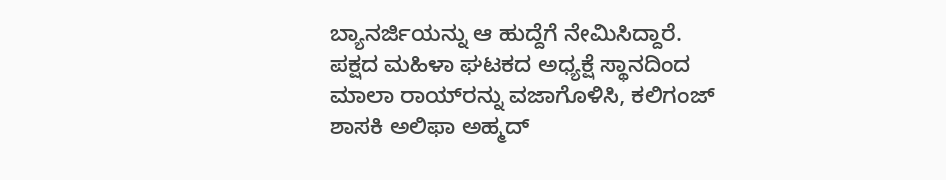ಬ್ಯಾನರ್ಜಿಯನ್ನು ಆ ಹುದ್ದೆಗೆ ನೇಮಿಸಿದ್ದಾರೆ. ಪಕ್ಷದ ಮಹಿಳಾ ಘಟಕದ ಅಧ್ಯಕ್ಷೆ ಸ್ಥಾನದಿಂದ ಮಾಲಾ ರಾಯ್‌ರನ್ನು ವಜಾಗೊಳಿಸಿ, ಕಲಿಗಂಜ್‌ ಶಾಸಕಿ ಅಲಿಫಾ ಅಹ್ಮದ್‌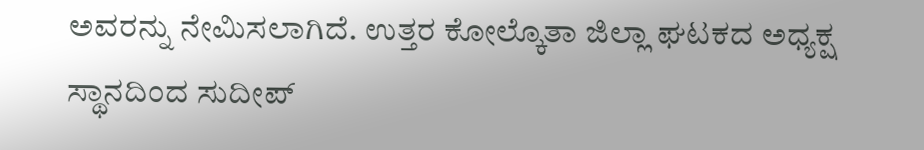ಅವರನ್ನು ನೇಮಿಸಲಾಗಿದೆ. ಉತ್ತರ ಕೋಲ್ಕೊತಾ ಜಿಲ್ಲಾ ಘಟಕದ ಅಧ್ಯಕ್ಷ ಸ್ಥಾನದಿಂದ ಸುದೀಪ್‌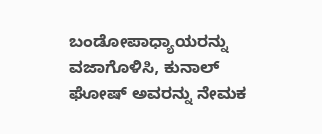ಬಂಡೋಪಾಧ್ಯಾಯರನ್ನು ವಜಾಗೊಳಿಸಿ, ಕುನಾಲ್‌ ಘೋಷ್‌ ಅವರನ್ನು ನೇಮಕ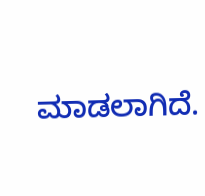ಮಾಡಲಾಗಿದೆ.